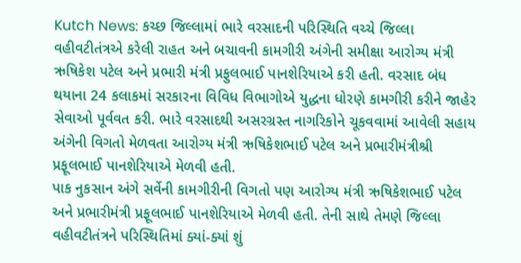Kutch News: કચ્છ જિલ્લામાં ભારે વરસાદની પરિસ્થિતિ વચ્ચે જિલ્લા વહીવટીતંત્રએ કરેલી રાહત અને બચાવની કામગીરી અંગેની સમીક્ષા આરોગ્ય મંત્રી ઋષિકેશ પટેલ અને પ્રભારી મંત્રી પ્રફુલભાઈ પાનશેરિયાએ કરી હતી. વરસાદ બંધ થયાના 24 કલાકમાં સરકારના વિવિધ વિભાગોએ યુદ્ધના ધોરણે કામગીરી કરીને જાહેર સેવાઓ પૂર્વવત કરી. ભારે વરસાદથી અસરગ્રસ્ત નાગરિકોને ચૂકવવામાં આવેલી સહાય અંગેની વિગતો મેળવતા આરોગ્ય મંત્રી ઋષિકેશભાઈ પટેલ અને પ્રભારીમંત્રીશ્રી પ્રફૂલભાઈ પાનશેરિયાએ મેળવી હતી.
પાક નુકસાન અંગે સર્વેની કામગીરીની વિગતો પણ આરોગ્ય મંત્રી ઋષિકેશભાઈ પટેલ અને પ્રભારીમંત્રી પ્રફૂલભાઈ પાનશેરિયાએ મેળવી હતી. તેની સાથે તેમણે જિલ્લા વહીવટીતંત્રને પરિસ્થિતિમાં ક્યાં-ક્યાં શું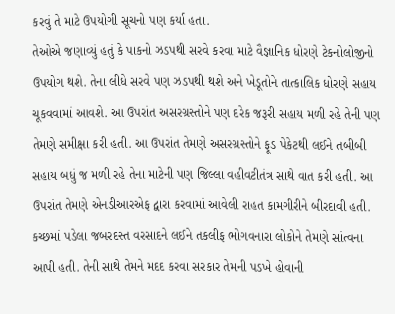કરવું તે માટે ઉપયોગી સૂચનો પણ કર્યા હતા.
તેઓએ જણાવ્યું હતું કે પાકનો ઝડપથી સરવે કરવા માટે વૈજ્ઞાનિક ધોરણે ટેકનોલોજીનો ઉપયોગ થશે. તેના લીધે સરવે પણ ઝડપથી થશે અને ખેડૂતોને તાત્કાલિક ધોરણે સહાય ચૂકવવામાં આવશે. આ ઉપરાંત અસરગ્રસ્તોને પણ દરેક જરૂરી સહાય મળી રહે તેની પણ તેમણે સમીક્ષા કરી હતી. આ ઉપરાંત તેમણે અસરગ્રસ્તોને ફૂડ પેકેટથી લઈને તબીબી સહાય બધું જ મળી રહે તેના માટેની પણ જિલ્લા વહીવટીતંત્ર સાથે વાત કરી હતી. આ ઉપરાંત તેમણે એનડીઆરએફ દ્વારા કરવામાં આવેલી રાહત કામગીરીને બીરદાવી હતી. કચ્છમાં પડેલા જબરદસ્ત વરસાદને લઈને તકલીફ ભોગવનારા લોકોને તેમણે સાંત્વના આપી હતી. તેની સાથે તેમને મદદ કરવા સરકાર તેમની પડખે હોવાની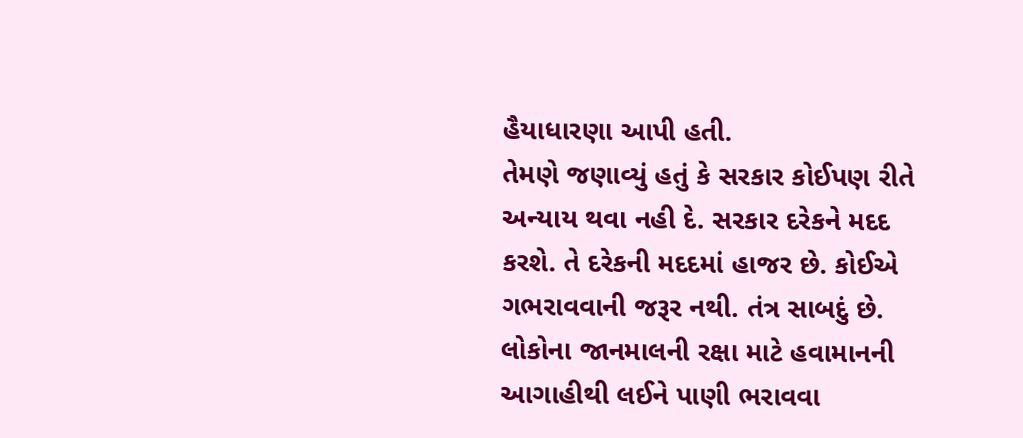હૈયાધારણા આપી હતી.
તેમણે જણાવ્યું હતું કે સરકાર કોઈપણ રીતે અન્યાય થવા નહી દે. સરકાર દરેકને મદદ કરશે. તે દરેકની મદદમાં હાજર છે. કોઈએ ગભરાવવાની જરૂર નથી. તંત્ર સાબદું છે. લોકોના જાનમાલની રક્ષા માટે હવામાનની આગાહીથી લઈને પાણી ભરાવવા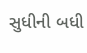સુધીની બધી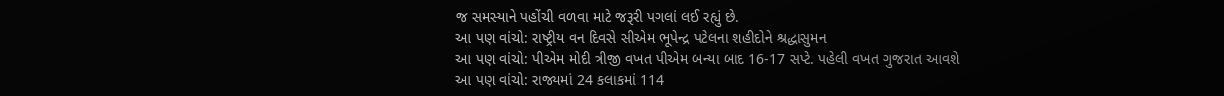જ સમસ્યાને પહોંચી વળવા માટે જરૂરી પગલાં લઈ રહ્યું છે.
આ પણ વાંચો: રાષ્ટ્રીય વન દિવસે સીએમ ભૂપેન્દ્ર પટેલના શહીદોને શ્રદ્ધાસુમન
આ પણ વાંચો: પીએમ મોદી ત્રીજી વખત પીએમ બન્યા બાદ 16-17 સપ્ટે. પહેલી વખત ગુજરાત આવશે
આ પણ વાંચો: રાજ્યમાં 24 કલાકમાં 114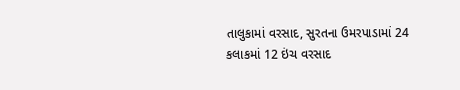તાલુકામાં વરસાદ, સુરતના ઉમરપાડામાં 24 કલાકમાં 12 ઇંચ વરસાદ